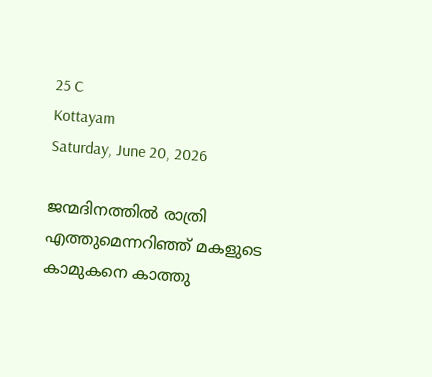25 C
Kottayam
Saturday, June 20, 2026

ജന്മദിനത്തില്‍ രാത്രി എത്തുമെന്നറിഞ്ഞ് മകളുടെ കാമുകനെ കാത്തു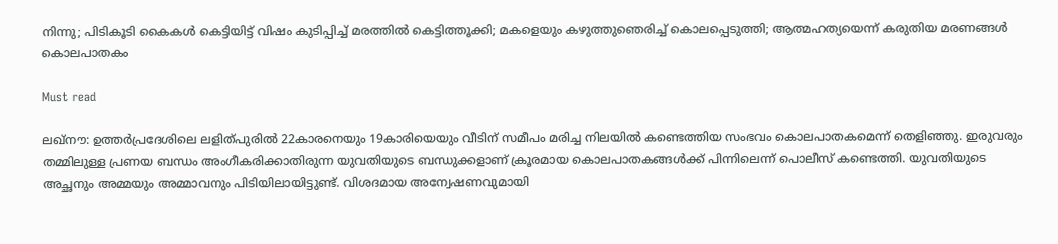നിന്നു; പിടികൂടി കൈകള്‍ കെട്ടിയിട്ട് വിഷം കുടിപ്പിച്ച് മരത്തില്‍ കെട്ടിത്തൂക്കി; മകളെയും കഴുത്തുഞെരിച്ച് കൊലപ്പെടുത്തി; ആത്മഹത്യയെന്ന് കരുതിയ മരണങ്ങൾ കൊലപാതകം

Must read

ലഖ്നൗ: ഉത്തര്‍പ്രദേശിലെ ലളിത്പുരില്‍ 22കാരനെയും 19കാരിയെയും വീടിന് സമീപം മരിച്ച നിലയില്‍ കണ്ടെത്തിയ സംഭവം കൊലപാതകമെന്ന് തെളിഞ്ഞു. ഇരുവരും തമ്മിലുള്ള പ്രണയ ബന്ധം അംഗീകരിക്കാതിരുന്ന യുവതിയുടെ ബന്ധുക്കളാണ് ക്രൂരമായ കൊലപാതകങ്ങള്‍ക്ക് പിന്നിലെന്ന് പൊലീസ് കണ്ടെത്തി. യുവതിയുടെ അച്ഛനും അമ്മയും അമ്മാവനും പിടിയിലായിട്ടുണ്ട്. വിശദമായ അന്വേഷണവുമായി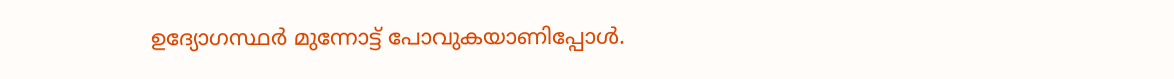ഉദ്യോഗസ്ഥര്‍ മുന്നോട്ട് പോവുകയാണിപ്പോള്‍.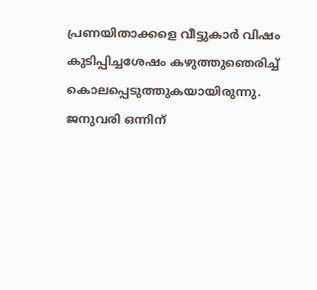പ്രണയിതാക്കളെ വീട്ടുകാര്‍ വിഷം കുടിപ്പിച്ചശേഷം കഴുത്തുഞെരിച്ച് കൊലപ്പെടുത്തുകയായിരുന്നു. ജനുവരി ഒന്നിന്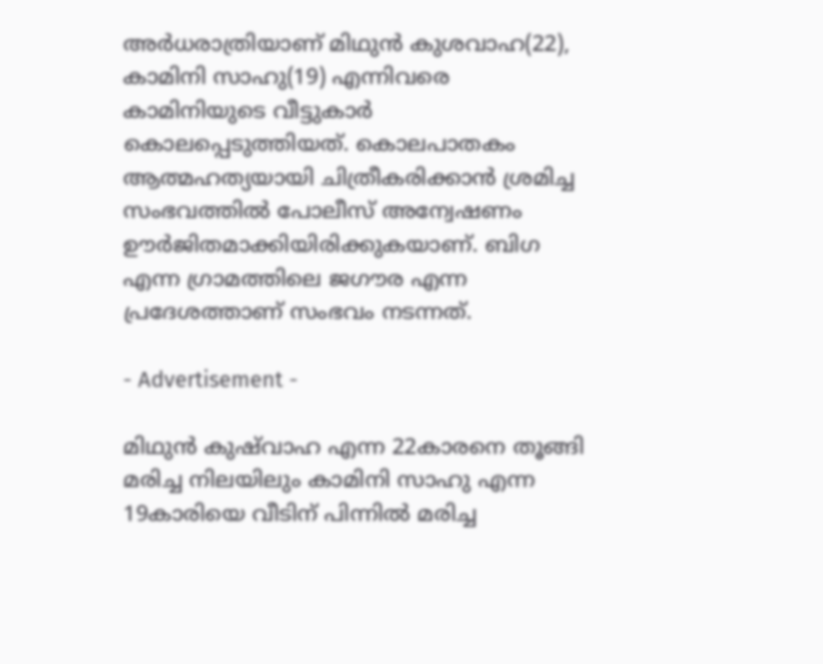അര്‍ധരാത്രിയാണ് മിഥുന്‍ കുശവാഹ(22), കാമിനി സാഹു(19) എന്നിവരെ കാമിനിയുടെ വീട്ടുകാര്‍ കൊലപ്പെടുത്തിയത്. കൊലപാതകം ആത്മഹത്യയായി ചിത്രീകരിക്കാന്‍ ശ്രമിച്ച സംഭവത്തില്‍ പോലീസ് അന്വേഷണം ഊര്‍ജിതമാക്കിയിരിക്കുകയാണ്. ബിഗ എന്ന ഗ്രാമത്തിലെ ജഗൗര എന്ന പ്രദേശത്താണ് സംഭവം നടന്നത്.

- Advertisement -

മിഥുന്‍ കുഷ്‌വാഹ എന്ന 22കാരനെ തൂങ്ങി മരിച്ച നിലയിലും കാമിനി സാഹു എന്ന 19കാരിയെ വീടിന് പിന്നില്‍ മരിച്ച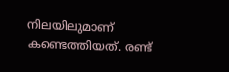നിലയിലുമാണ് കണ്ടെത്തിയത്. രണ്ട്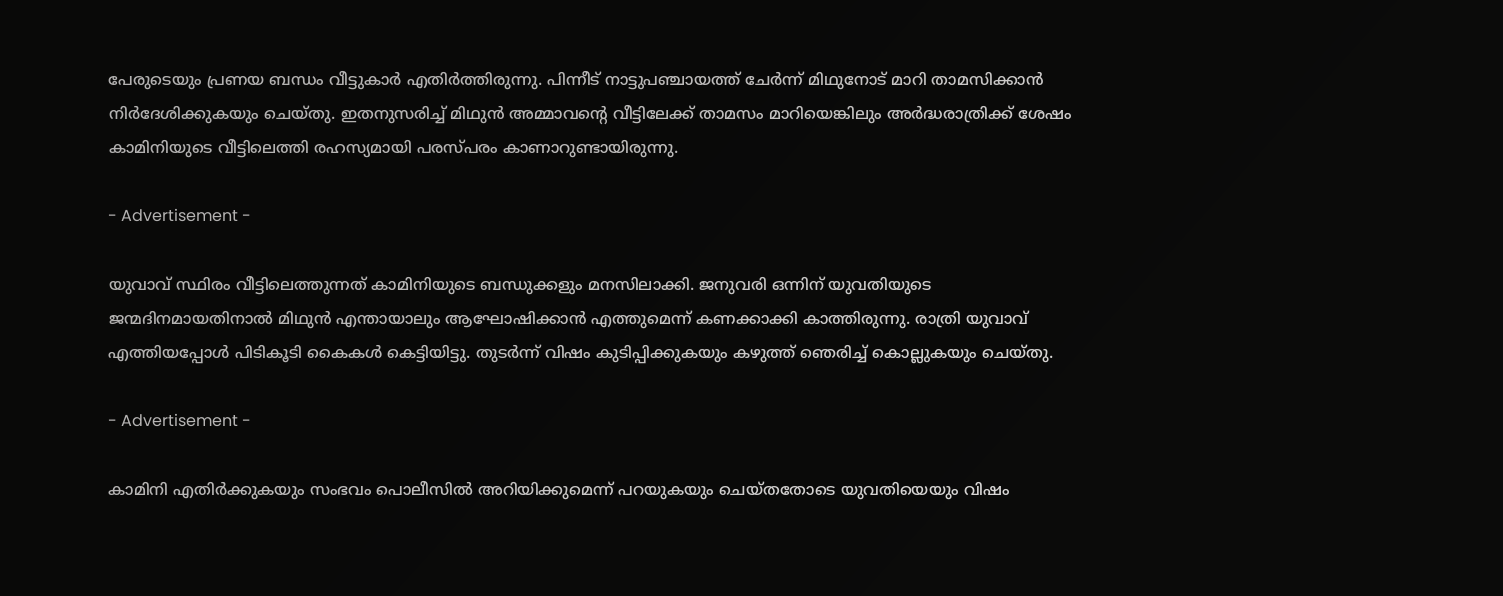പേരുടെയും പ്രണയ ബന്ധം വീട്ടുകാര്‍ എതിര്‍ത്തിരുന്നു. പിന്നീട് നാട്ടുപഞ്ചായത്ത് ചേര്‍ന്ന് മിഥുനോട് മാറി താമസിക്കാന്‍ നിര്‍ദേശിക്കുകയും ചെയ്തു. ഇതനുസരിച്ച് മിഥുന്‍ അമ്മാവന്റെ വീട്ടിലേക്ക് താമസം മാറിയെങ്കിലും അര്‍ദ്ധരാത്രിക്ക് ശേഷം കാമിനിയുടെ വീട്ടിലെത്തി രഹസ്യമായി പരസ്പരം കാണാറുണ്ടായിരുന്നു.

- Advertisement -

യുവാവ് സ്ഥിരം വീട്ടിലെത്തുന്നത് കാമിനിയുടെ ബന്ധുക്കളും മനസിലാക്കി. ജനുവരി ഒന്നിന് യുവതിയുടെ ജന്മദിനമായതിനാല്‍ മിഥുന്‍ എന്തായാലും ആഘോഷിക്കാന്‍ എത്തുമെന്ന് കണക്കാക്കി കാത്തിരുന്നു. രാത്രി യുവാവ് എത്തിയപ്പോള്‍ പിടികൂടി കൈകള്‍ കെട്ടിയിട്ടു. തുടര്‍ന്ന് വിഷം കുടിപ്പിക്കുകയും കഴുത്ത് ഞെരിച്ച് കൊല്ലുകയും ചെയ്തു.

- Advertisement -

കാമിനി എതിര്‍ക്കുകയും സംഭവം പൊലീസില്‍ അറിയിക്കുമെന്ന് പറയുകയും ചെയ്തതോടെ യുവതിയെയും വിഷം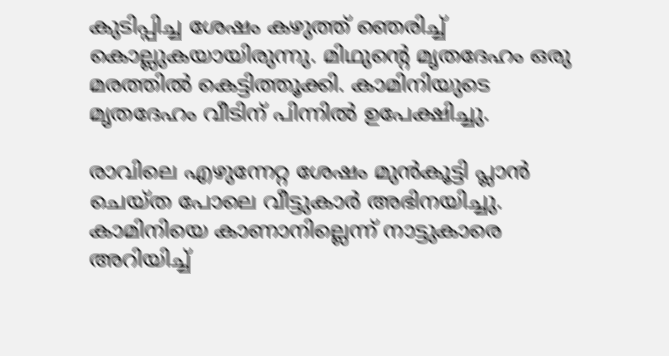കുടിപ്പിച്ച ശേഷം കഴുത്ത് ഞെരിച്ച് കൊല്ലുകയായിരുന്നു. മിഥുന്റെ മൃതദേഹം ഒരു മരത്തില്‍ കെട്ടിത്തൂക്കി. കാമിനിയുടെ മൃതദേഹം വീടിന് പിന്നില്‍ ഉപേക്ഷിച്ചു.

രാവിലെ എഴുന്നേറ്റ ശേഷം മുന്‍കൂട്ടി പ്ലാന്‍ ചെയ്ത പോലെ വീട്ടുകാര്‍ അഭിനയിച്ചു. കാമിനിയെ കാണാനില്ലെന്ന് നാട്ടുകാരെ അറിയിച്ച്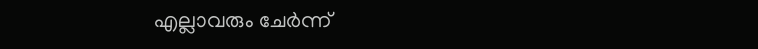എല്ലാവരും ചേര്‍ന്ന്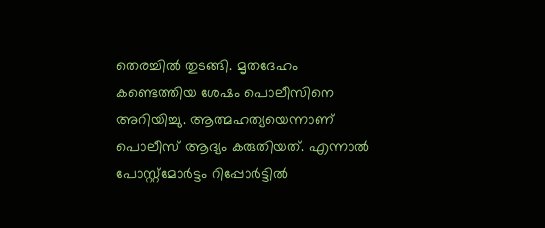തെരച്ചില്‍ തുടങ്ങി. മൃതദേഹം കണ്ടെത്തിയ ശേഷം പൊലീസിനെ അറിയിച്ചു. ആത്മഹത്യയെന്നാണ് പൊലീസ് ആദ്യം കരുതിയത്. എന്നാല്‍ പോസ്റ്റ്‌മോര്‍ട്ടം റിപ്പോര്‍ട്ടില്‍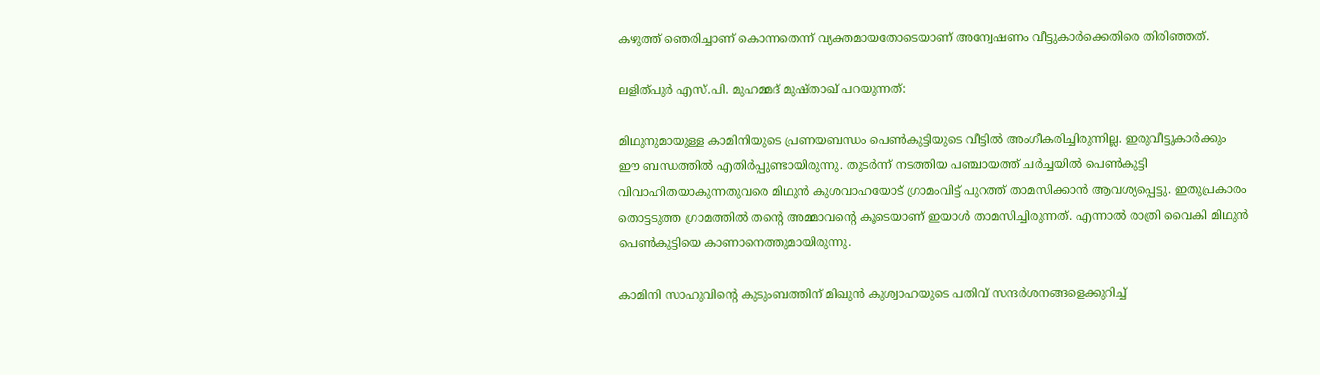കഴുത്ത് ഞെരിച്ചാണ് കൊന്നതെന്ന് വ്യക്തമായതോടെയാണ് അന്വേഷണം വീട്ടുകാര്‍ക്കെതിരെ തിരിഞ്ഞത്.

ലളിത്പുര്‍ എസ്.പി. മുഹമ്മദ് മുഷ്താഖ് പറയുന്നത്:

മിഥുനുമായുള്ള കാമിനിയുടെ പ്രണയബന്ധം പെണ്‍കുട്ടിയുടെ വീട്ടില്‍ അംഗീകരിച്ചിരുന്നില്ല. ഇരുവീട്ടുകാര്‍ക്കും ഈ ബന്ധത്തില്‍ എതിര്‍പ്പുണ്ടായിരുന്നു. തുടര്‍ന്ന് നടത്തിയ പഞ്ചായത്ത് ചര്‍ച്ചയില്‍ പെണ്‍കുട്ടി വിവാഹിതയാകുന്നതുവരെ മിഥുന്‍ കുശവാഹയോട് ഗ്രാമംവിട്ട് പുറത്ത് താമസിക്കാന്‍ ആവശ്യപ്പെട്ടു. ഇതുപ്രകാരം തൊട്ടടുത്ത ഗ്രാമത്തില്‍ തന്റെ അമ്മാവന്റെ കൂടെയാണ് ഇയാള്‍ താമസിച്ചിരുന്നത്. എന്നാല്‍ രാത്രി വൈകി മിഥുന്‍ പെണ്‍കുട്ടിയെ കാണാനെത്തുമായിരുന്നു.

കാമിനി സാഹുവിന്റെ കുടുംബത്തിന് മിഖുന്‍ കുശ്വാഹയുടെ പതിവ് സന്ദര്‍ശനങ്ങളെക്കുറിച്ച്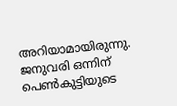അറിയാമായിരുന്നു. ജനുവരി ഒന്നിന് പെണ്‍കുട്ടിയുടെ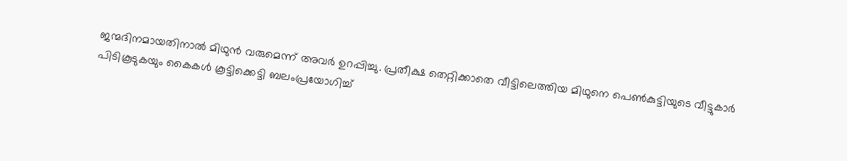ജന്മദിനമായതിനാല്‍ മിഥുന്‍ വരുമെന്ന് അവര്‍ ഉറപ്പിച്ചു. പ്രതീക്ഷ തെറ്റിക്കാതെ വീട്ടിലെത്തിയ മിഥുനെ പെണ്‍കുട്ടിയുടെ വീട്ടുകാര്‍ പിടികൂടുകയും കൈകള്‍ കൂട്ടിക്കെട്ടി ബലംപ്രയോഗിച്ച്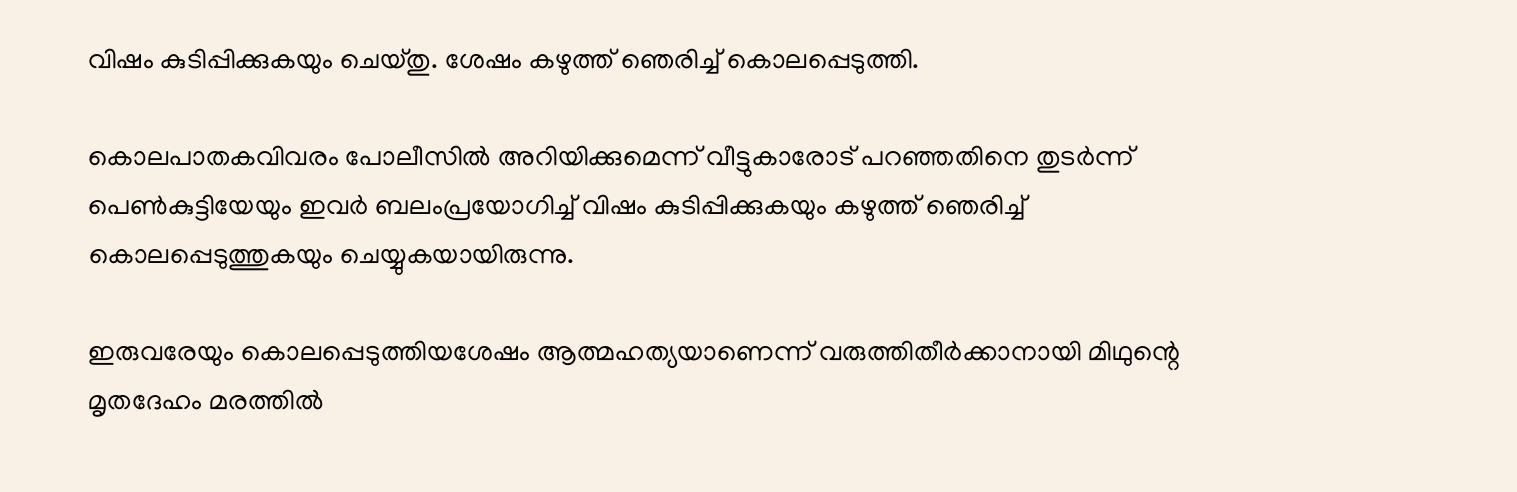വിഷം കുടിപ്പിക്കുകയും ചെയ്തു. ശേഷം കഴുത്ത് ഞെരിച്ച് കൊലപ്പെടുത്തി.

കൊലപാതകവിവരം പോലീസില്‍ അറിയിക്കുമെന്ന് വീട്ടുകാരോട് പറഞ്ഞതിനെ തുടര്‍ന്ന് പെണ്‍കുട്ടിയേയും ഇവര്‍ ബലംപ്രയോഗിച്ച് വിഷം കുടിപ്പിക്കുകയും കഴുത്ത് ഞെരിച്ച് കൊലപ്പെടുത്തുകയും ചെയ്യുകയായിരുന്നു.

ഇരുവരേയും കൊലപ്പെടുത്തിയശേഷം ആത്മഹത്യയാണെന്ന് വരുത്തിതീര്‍ക്കാനായി മിഥുന്റെ മൃതദേഹം മരത്തില്‍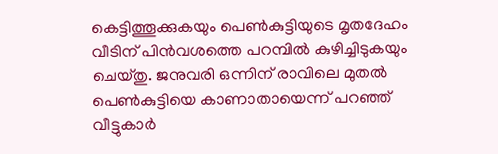കെട്ടിത്തൂക്കുകയും പെണ്‍കുട്ടിയുടെ മൃതദേഹം വീടിന് പിന്‍വശത്തെ പറമ്പില്‍ കുഴിച്ചിടുകയും ചെയ്തു. ജനുവരി ഒന്നിന് രാവിലെ മുതല്‍ പെണ്‍കുട്ടിയെ കാണാതായെന്ന് പറഞ്ഞ് വീട്ടുകാര്‍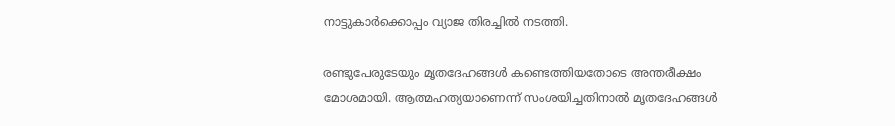നാട്ടുകാര്‍ക്കൊപ്പം വ്യാജ തിരച്ചില്‍ നടത്തി.

രണ്ടുപേരുടേയും മൃതദേഹങ്ങള്‍ കണ്ടെത്തിയതോടെ അന്തരീക്ഷം മോശമായി. ആത്മഹത്യയാണെന്ന് സംശയിച്ചതിനാല്‍ മൃതദേഹങ്ങള്‍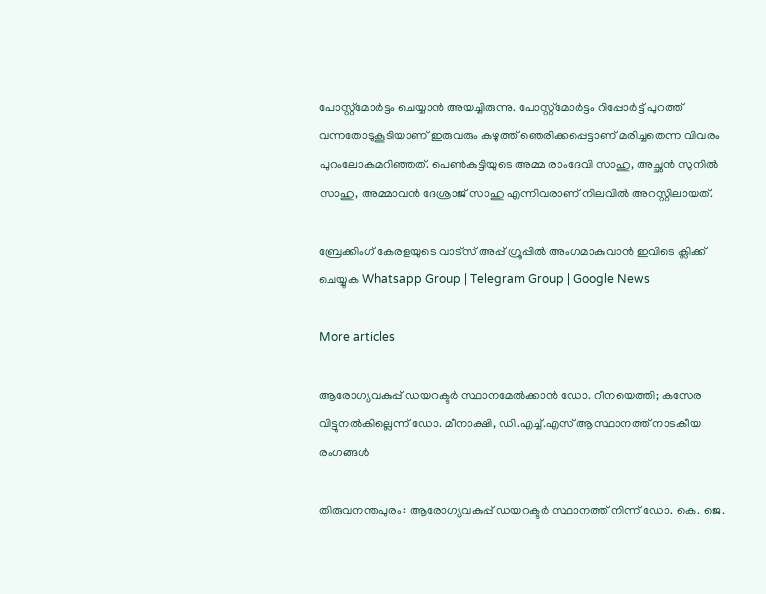പോസ്റ്റ്മോര്‍ട്ടം ചെയ്യാന്‍ അയച്ചിരുന്നു. പോസ്റ്റ്മോര്‍ട്ടം റിപ്പോര്‍ട്ട് പുറത്ത് വന്നതോടുകൂടിയാണ് ഇരുവരും കഴുത്ത് ഞെരിക്കപ്പെട്ടാണ് മരിച്ചതെന്ന വിവരം പുറംലോകമറിഞ്ഞത്. പെണ്‍കുട്ടിയുടെ അമ്മ രാംദേവി സാഹു, അച്ഛന്‍ സുനില്‍ സാഹു, അമ്മാവന്‍ ദേശ്രാജ് സാഹു എന്നിവരാണ് നിലവില്‍ അറസ്റ്റിലായത്.

ബ്രേക്കിംഗ് കേരളയുടെ വാട്സ് അപ്പ് ഗ്രൂപ്പിൽ അംഗമാകുവാൻ ഇവിടെ ക്ലിക്ക് ചെയ്യുക Whatsapp Group | Telegram Group | Google News

More articles

ആരോഗ്യവകുപ്പ് ഡയറക്ടർ സ്ഥാനമേൽക്കാൻ ഡോ. റീനയെത്തി; കസേര വിട്ടുനൽകില്ലെന്ന് ഡോ. മീനാക്ഷി, ഡി.എച്ച്.എസ് ആസ്ഥാനത്ത് നാടകീയ രംഗങ്ങള്‍

തിരുവനന്തപുരം: ആരോഗ്യവകുപ്പ് ഡയറക്ടർ സ്ഥാനത്ത് നിന്ന് ഡോ. കെ. ജെ.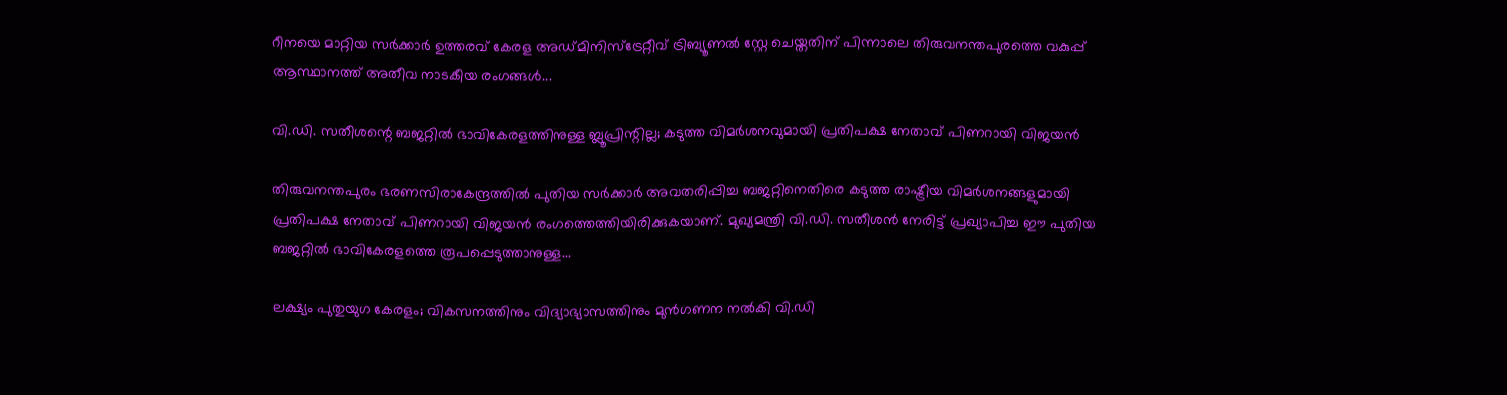റീനയെ മാറ്റിയ സർക്കാർ ഉത്തരവ് കേരള അഡ്മിനിസ്ട്രേറ്റീവ് ട്രിബ്യൂണൽ സ്റ്റേ ചെയ്തതിന് പിന്നാലെ തിരുവനന്തപുരത്തെ വകുപ്പ് ആസ്ഥാനത്ത് അതീവ നാടകീയ രംഗങ്ങൾ...

വി.ഡി. സതീശന്റെ ബജറ്റിൽ ഭാവികേരളത്തിനുള്ള ബ്ലൂപ്രിന്റില്ല; കടുത്ത വിമർശനവുമായി പ്രതിപക്ഷ നേതാവ് പിണറായി വിജയൻ

തിരുവനന്തപുരം ഭരണസിരാകേന്ദ്രത്തിൽ പുതിയ സർക്കാർ അവതരിപ്പിച്ച ബജറ്റിനെതിരെ കടുത്ത രാഷ്ട്രീയ വിമർശനങ്ങളുമായി പ്രതിപക്ഷ നേതാവ് പിണറായി വിജയൻ രംഗത്തെത്തിയിരിക്കുകയാണ്. മുഖ്യമന്ത്രി വി.ഡി. സതീശൻ നേരിട്ട് പ്രഖ്യാപിച്ച ഈ പുതിയ ബജറ്റിൽ ഭാവികേരളത്തെ രൂപപ്പെടുത്താനുള്ള...

ലക്ഷ്യം പുതുയുഗ കേരളം; വികസനത്തിനും വിദ്യാഭ്യാസത്തിനും മുൻഗണന നൽകി വി.ഡി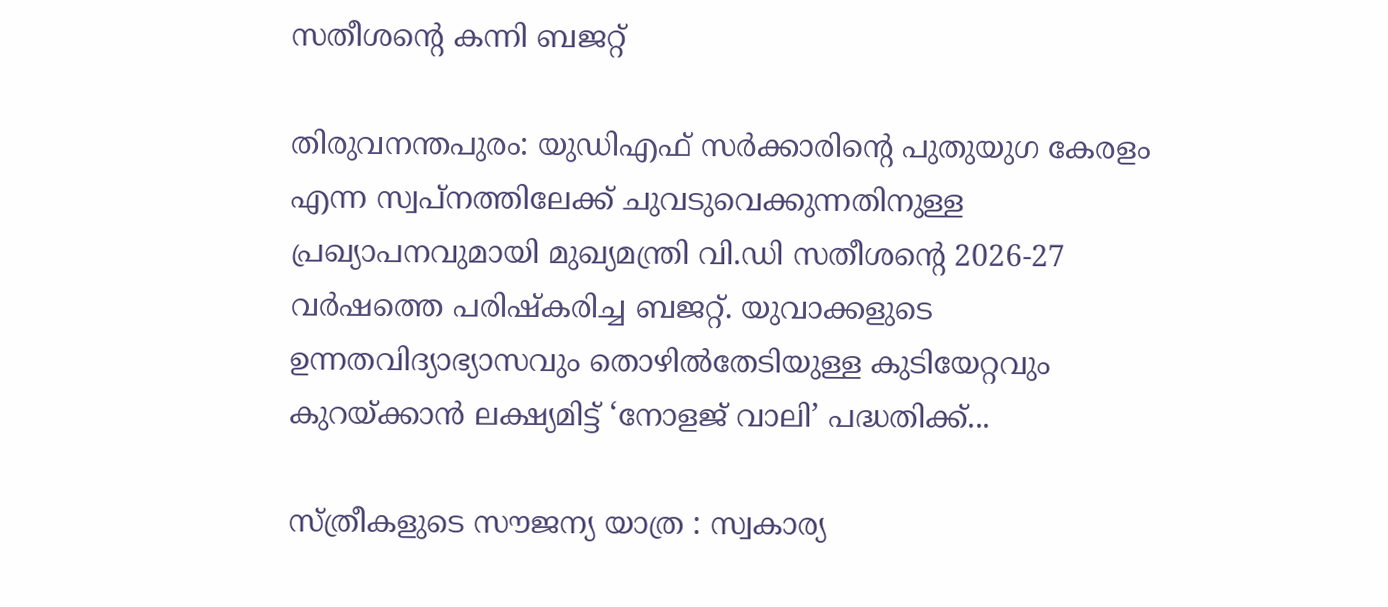സതീശൻ്റെ കന്നി ബജറ്റ്

തിരുവനന്തപുരം: യുഡിഎഫ് സർക്കാരിന്റെ പുതുയുഗ കേരളം എന്ന സ്വപ്നത്തിലേക്ക് ചുവടുവെക്കുന്നതിനുള്ള പ്രഖ്യാപനവുമായി മുഖ്യമന്ത്രി വി.ഡി സതീശന്റെ 2026-27 വർഷത്തെ പരിഷ്‌കരിച്ച ബജറ്റ്. യുവാക്കളുടെ ഉന്നതവിദ്യാഭ്യാസവും തൊഴിൽതേടിയുള്ള കുടിയേറ്റവും കുറയ്ക്കാൻ ലക്ഷ്യമിട്ട് ‘നോളജ് വാലി’ പദ്ധതിക്ക്...

സ്ത്രീകളുടെ സൗജന്യ യാത്ര : സ്വകാര്യ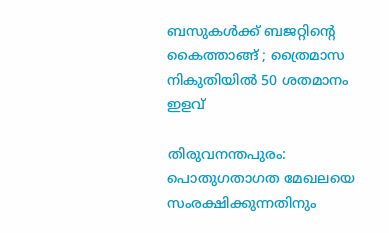ബസുകൾക്ക് ബജറ്റിന്റെ കൈത്താങ്ങ് ; ത്രൈമാസ നികുതിയിൽ 50 ശതമാനം ഇളവ്

തിരുവനന്തപുരം: പൊതുഗതാഗത മേഖലയെ സംരക്ഷിക്കുന്നതിനും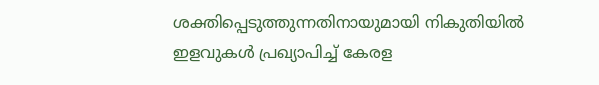ശക്തിപ്പെടുത്തുന്നതിനായുമായി നികുതിയിൽ ഇളവുകൾ പ്രഖ്യാപിച്ച് കേരള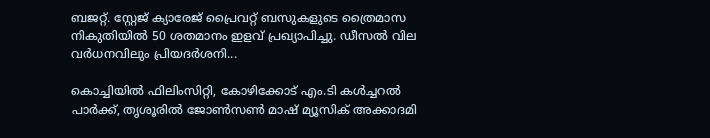ബജറ്റ്. സ്റ്റേജ് ക്യാരേജ് പ്രൈവറ്റ് ബസുകളുടെ ത്രൈമാസ നികുതിയിൽ 50 ശതമാനം ഇളവ് പ്രഖ്യാപിച്ചു. ഡീസൽ വില വർധനവിലും പ്രിയദർശനി...

കൊച്ചിയിൽ ഫിലിംസിറ്റി, കോഴിക്കോട് എം.ടി കൾച്ചറൽ പാർക്ക്‌, തൃശൂരിൽ ജോൺസൺ‌ മാഷ് മ്യൂസിക് അക്കാദമി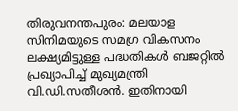തിരുവനന്തപുരം: മലയാള സിനിമയുടെ സമഗ്ര വികസനം ലക്ഷ്യമിട്ടുള്ള പദ്ധതികൾ ബജറ്റിൽ പ്രഖ്യാപിച്ച് മുഖ്യമന്ത്രി വി.ഡി.സതീശൻ. ഇതിനായി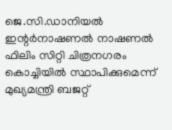ജെ.സി.ഡാനിയൽ ഇന്റർനാഷണൽ നാഷണൽ ഫിലിം സിറ്റി ചിത്രനഗരം കൊച്ചിയിൽ സ്ഥാപിക്കുമെന്ന് മുഖ്യമന്ത്രി ബജറ്റ്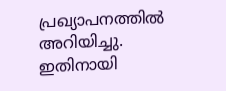പ്രഖ്യാപനത്തിൽ അറിയിച്ചു. ഇതിനായി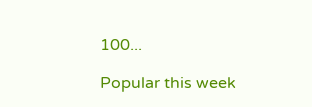100...

Popular this week